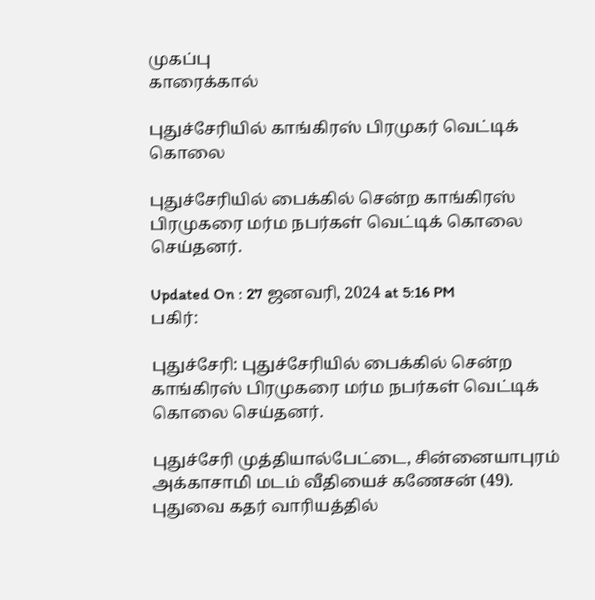முகப்பு
காரைக்கால்

புதுச்சேரியில் காங்கிரஸ் பிரமுகர் வெட்டிக் கொலை

புதுச்சேரியில் பைக்கில் சென்ற காங்கிரஸ் பிரமுகரை மர்ம நபர்கள் வெட்டிக் கொலை செய்தனர்.

Updated On : 27 ஜனவரி, 2024 at 5:16 PM
பகிர்:

புதுச்சேரி: புதுச்சேரியில் பைக்கில் சென்ற காங்கிரஸ் பிரமுகரை மர்ம நபர்கள் வெட்டிக் கொலை செய்தனர்.

புதுச்சேரி முத்தியால்பேட்டை, சின்னையாபுரம் அக்காசாமி மடம் வீதியைச் கணேசன் (49). புதுவை கதர் வாரியத்தில்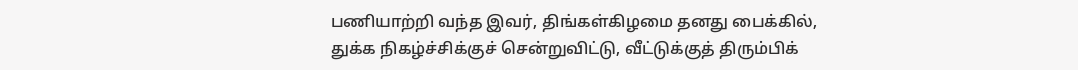பணியாற்றி வந்த இவர், திங்கள்கிழமை தனது பைக்கில், துக்க நிகழ்ச்சிக்குச் சென்றுவிட்டு, வீட்டுக்குத் திரும்பிக்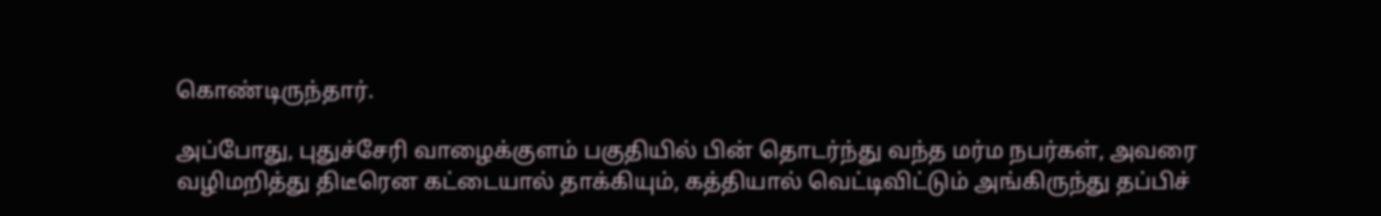கொண்டிருந்தார்.

அப்போது, புதுச்சேரி வாழைக்குளம் பகுதியில் பின் தொடர்ந்து வந்த மர்ம நபர்கள், அவரை வழிமறித்து திடீரென கட்டையால் தாக்கியும், கத்தியால் வெட்டிவிட்டும் அங்கிருந்து தப்பிச்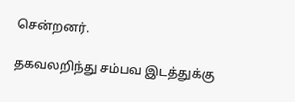சென்றனர்.

தகவலறிந்து சம்பவ இடத்துக்கு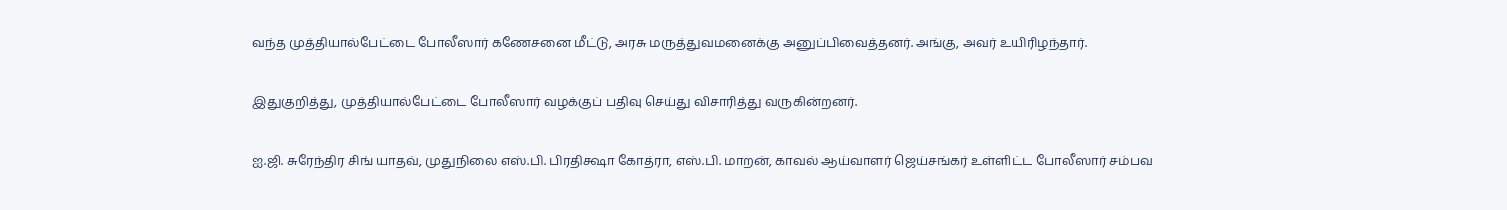வந்த முத்தியால்பேட்டை போலீஸார் கணேசனை மீட்டு, அரசு மருத்துவமனைக்கு அனுப்பிவைத்தனர். அங்கு, அவர் உயிரிழந்தார்.

இதுகுறித்து, முத்தியால்பேட்டை போலீஸார் வழக்குப் பதிவு செய்து விசாரித்து வருகின்றனர்.

ஐ.ஜி. சுரேந்திர சிங் யாதவ், முதுநிலை எஸ்.பி. பிரதிக்ஷா கோத்ரா, எஸ்.பி. மாறன், காவல் ஆய்வாளர் ஜெய்சங்கர் உள்ளிட்ட போலீஸார் சம்பவ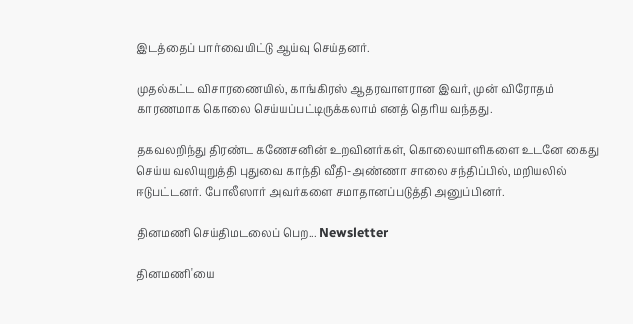இடத்தைப் பார்வையிட்டு ஆய்வு செய்தனர்.

முதல்கட்ட விசாரணையில், காங்கிரஸ் ஆதரவாளரான இவர், முன் விரோதம் காரணமாக கொலை செய்யப்பட்டிருக்கலாம் எனத் தெரிய வந்தது.

தகவலறிந்து திரண்ட கணேசனின் உறவினர்கள், கொலையாளிகளை உடனே கைது செய்ய வலியுறுத்தி புதுவை காந்தி வீதி-அண்ணா சாலை சந்திப்பில், மறியலில் ஈடுபட்டனர். போலீஸார் அவர்களை சமாதானப்படுத்தி அனுப்பினர்.

தினமணி செய்திமடலைப் பெற... Newsletter

தினமணி'யை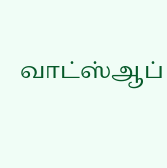வாட்ஸ்ஆப்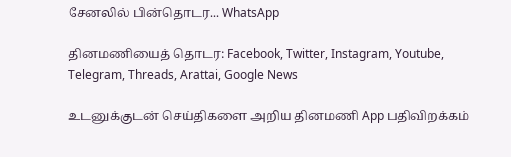சேனலில் பின்தொடர... WhatsApp

தினமணியைத் தொடர: Facebook, Twitter, Instagram, Youtube, Telegram, Threads, Arattai, Google News

உடனுக்குடன் செய்திகளை அறிய தினமணி App பதிவிறக்கம்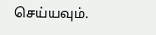செய்யவும்.